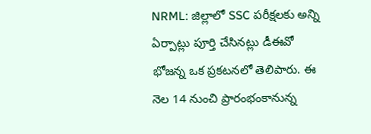NRML: జిల్లాలో SSC పరీక్షలకు అన్ని ఏర్పాట్లు పూర్తి చేసినట్లు డీఈవో భోజన్న ఒక ప్రకటనలో తెలిపారు. ఈ నెల 14 నుంచి ప్రారంభంకానున్న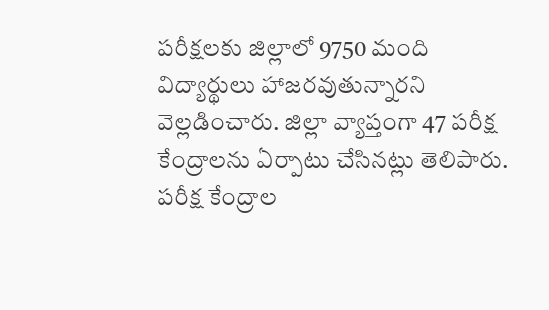పరీక్షలకు జిల్లాలో 9750 మంది విద్యార్థులు హాజరవుతున్నారని వెల్లడించారు. జిల్లా వ్యాప్తంగా 47 పరీక్ష కేంద్రాలను ఏర్పాటు చేసినట్లు తెలిపారు. పరీక్ష కేంద్రాల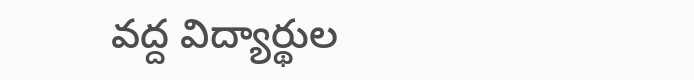వద్ద విద్యార్థుల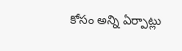కోసం అన్ని ఏర్పాట్లు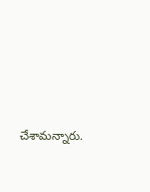చేశామన్నారు.